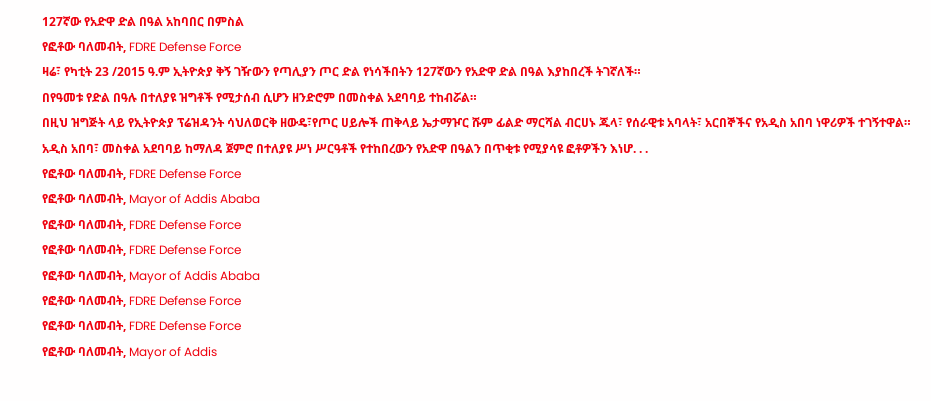127ኛው የአድዋ ድል በዓል አከባበር በምስል
የፎቶው ባለመብት, FDRE Defense Force
ዛሬ፣ የካቲት 23 /2015 ዓ.ም ኢትዮጵያ ቅኝ ገዥውን የጣሊያን ጦር ድል የነሳችበትን 127ኛውን የአድዋ ድል በዓል እያከበረች ትገኛለች።
በየዓመቱ የድል በዓሉ በተለያዩ ዝግቶች የሚታሰብ ሲሆን ዘንድሮም በመስቀል አደባባይ ተከብሯል።
በዚህ ዝግጅት ላይ የኢትዮጵያ ፕሬዝዳንት ሳህለወርቅ ዘውዴ፣የጦር ሀይሎች ጠቅላይ ኤታማዦር ሹም ፊልድ ማርሻል ብርሀኑ ጁላ፣ የሰራዊቱ አባላት፣ አርበኞችና የአዲስ አበባ ነዋሪዎች ተገኝተዋል።
አዲስ አበባ፣ መስቀል አደባባይ ከማለዳ ጀምሮ በተለያዩ ሥነ ሥርዓቶች የተከበረውን የአድዋ በዓልን በጥቂቱ የሚያሳዩ ፎቶዎችን እነሆ. . .
የፎቶው ባለመብት, FDRE Defense Force
የፎቶው ባለመብት, Mayor of Addis Ababa
የፎቶው ባለመብት, FDRE Defense Force
የፎቶው ባለመብት, FDRE Defense Force
የፎቶው ባለመብት, Mayor of Addis Ababa
የፎቶው ባለመብት, FDRE Defense Force
የፎቶው ባለመብት, FDRE Defense Force
የፎቶው ባለመብት, Mayor of Addis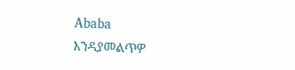Ababa
እንዳያመልጥዎ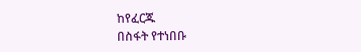ከየፈርጁ
በስፋት የተነበቡ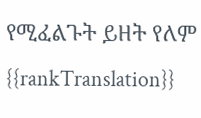የሚፈልጉት ይዘት የለም
{{rankTranslation}}